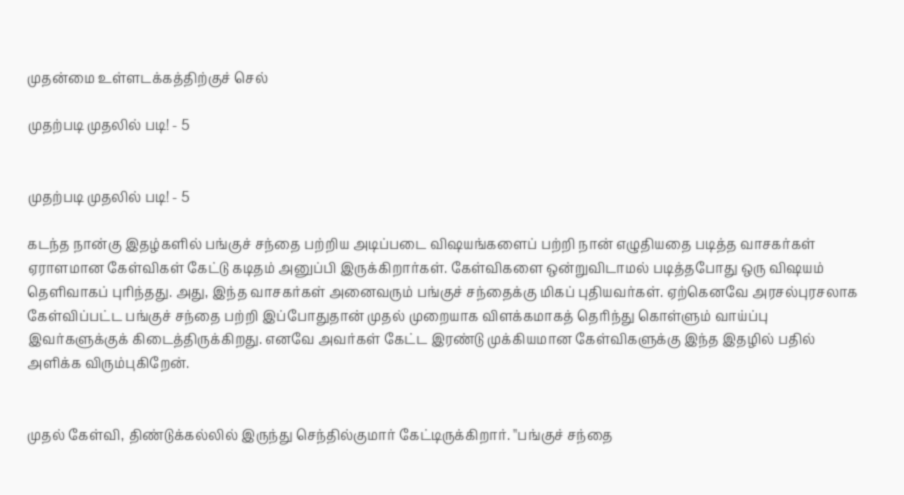முதன்மை உள்ளடக்கத்திற்குச் செல்

முதற்படி முதலில் படி! - 5


முதற்படி முதலில் படி! - 5

கடந்த நான்கு இதழ்களில் பங்குச் சந்தை பற்றிய அடிப்படை விஷயங்களைப் பற்றி நான் எழுதியதை படித்த வாசகர்கள் ஏராளமான கேள்விகள் கேட்டு கடிதம் அனுப்பி இருக்கிறார்கள். கேள்விகளை ஒன்றுவிடாமல் படித்தபோது ஒரு விஷயம் தெளிவாகப் புரிந்தது. அது, இந்த வாசகர்கள் அனைவரும் பங்குச் சந்தைக்கு மிகப் புதியவர்கள். ஏற்கெனவே அரசல்புரசலாக கேள்விப்பட்ட பங்குச் சந்தை பற்றி இப்போதுதான் முதல் முறையாக விளக்கமாகத் தெரிந்து கொள்ளும் வாய்ப்பு இவர்களுக்குக் கிடைத்திருக்கிறது. எனவே அவர்கள் கேட்ட இரண்டு முக்கியமான கேள்விகளுக்கு இந்த இதழில் பதில் அளிக்க விரும்புகிறேன்.


முதல் கேள்வி, திண்டுக்கல்லில் இருந்து செந்தில்குமார் கேட்டிருக்கிறார். ''பங்குச் சந்தை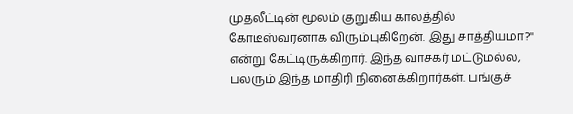முதலீட்டின் மூலம் குறுகிய காலத்தில் கோடீஸ்வரனாக விரும்புகிறேன். இது சாத்தியமா?'' என்று கேட்டிருக்கிறார். இந்த வாசகர் மட்டுமல்ல, பலரும் இந்த மாதிரி நினைக்கிறார்கள். பங்குச்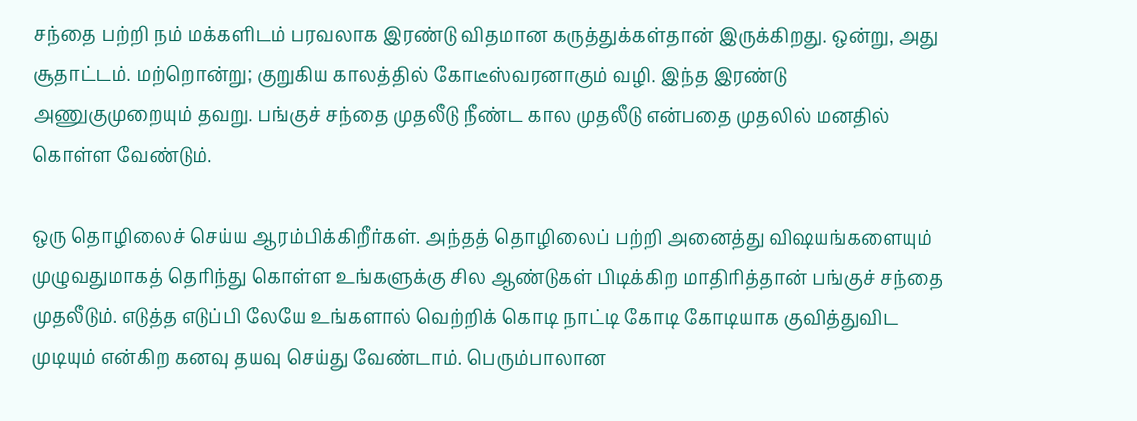சந்தை பற்றி நம் மக்களிடம் பரவலாக இரண்டு விதமான கருத்துக்கள்தான் இருக்கிறது. ஒன்று, அது சூதாட்டம். மற்றொன்று; குறுகிய காலத்தில் கோடீஸ்வரனாகும் வழி. இந்த இரண்டு  அணுகுமுறையும் தவறு. பங்குச் சந்தை முதலீடு நீண்ட கால முதலீடு என்பதை முதலில் மனதில் கொள்ள வேண்டும்.

ஒரு தொழிலைச் செய்ய ஆரம்பிக்கிறீர்கள். அந்தத் தொழிலைப் பற்றி அனைத்து விஷயங்களையும் முழுவதுமாகத் தெரிந்து கொள்ள உங்களுக்கு சில ஆண்டுகள் பிடிக்கிற மாதிரித்தான் பங்குச் சந்தை முதலீடும். எடுத்த எடுப்பி லேயே உங்களால் வெற்றிக் கொடி நாட்டி கோடி கோடியாக குவித்துவிட முடியும் என்கிற கனவு தயவு செய்து வேண்டாம். பெரும்பாலான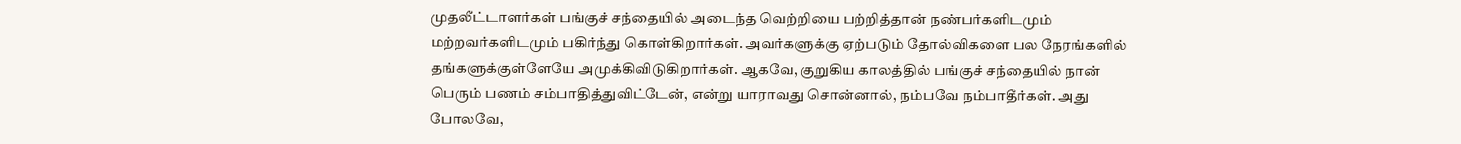முதலீட்டாளர்கள் பங்குச் சந்தையில் அடைந்த வெற்றியை பற்றித்தான் நண்பர்களிடமும் மற்றவர்களிடமும் பகிர்ந்து கொள்கிறார்கள். அவர்களுக்கு ஏற்படும் தோல்விகளை பல நேரங்களில் தங்களுக்குள்ளேயே அமுக்கிவிடுகிறார்கள். ஆகவே, குறுகிய காலத்தில் பங்குச் சந்தையில் நான் பெரும் பணம் சம்பாதித்துவிட்டேன், என்று யாராவது சொன்னால், நம்பவே நம்பாதீர்கள். அது போலவே,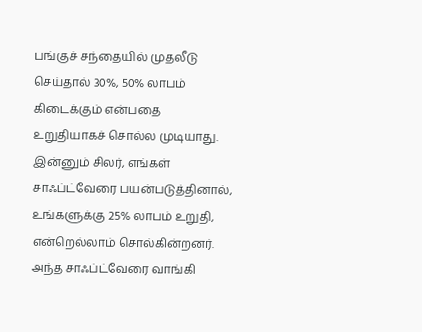பங்குச் சந்தையில் முதலீடு செய்தால் 30%, 50% லாபம் கிடைக்கும் என்பதை உறுதியாகச் சொல்ல முடியாது. இன்னும் சிலர், எங்கள் சாஃப்ட்வேரை பயன்படுத்தினால், உங்களுக்கு 25% லாபம் உறுதி, என்றெல்லாம் சொல்கின்றனர். அந்த சாஃப்ட்வேரை வாங்கி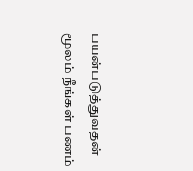பயன்படுத்துவதன் மூலம் நீங்கள் பணம்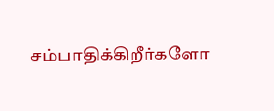சம்பாதிக்கிறீர்களோ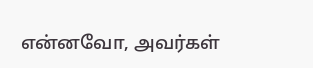என்னவோ, அவர்கள்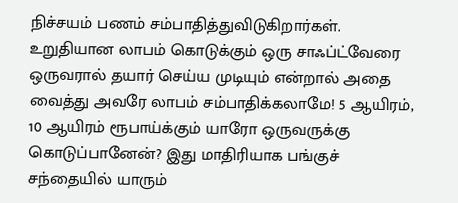நிச்சயம் பணம் சம்பாதித்துவிடுகிறார்கள். உறுதியான லாபம் கொடுக்கும் ஒரு சாஃப்ட்வேரை ஒருவரால் தயார் செய்ய முடியும் என்றால் அதை வைத்து அவரே லாபம் சம்பாதிக்கலாமே! 5 ஆயிரம், 10 ஆயிரம் ரூபாய்க்கும் யாரோ ஒருவருக்கு கொடுப்பானேன்? இது மாதிரியாக பங்குச் சந்தையில் யாரும்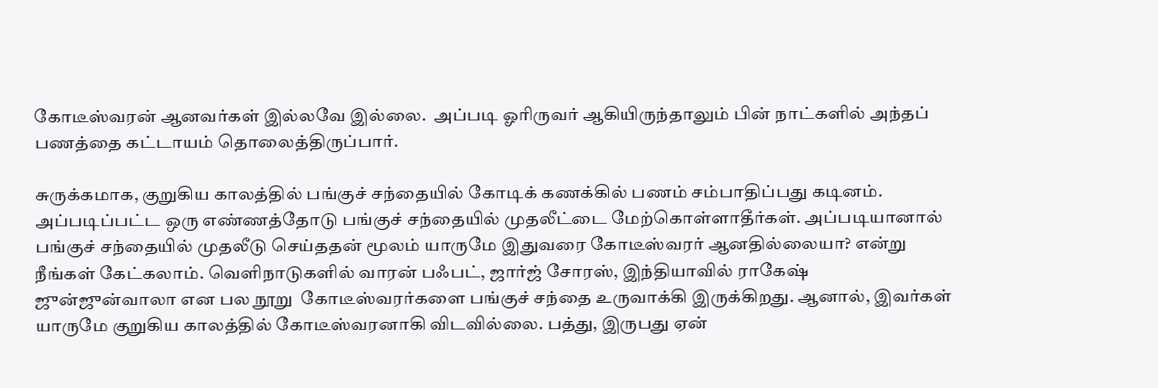கோடீஸ்வரன் ஆனவர்கள் இல்லவே இல்லை.  அப்படி ஓரிருவர் ஆகியிருந்தாலும் பின் நாட்களில் அந்தப் பணத்தை கட்டாயம் தொலைத்திருப்பார்.

சுருக்கமாக, குறுகிய காலத்தில் பங்குச் சந்தையில் கோடிக் கணக்கில் பணம் சம்பாதிப்பது கடினம். அப்படிப்பட்ட ஒரு எண்ணத்தோடு பங்குச் சந்தையில் முதலீட்டை மேற்கொள்ளாதீர்கள். அப்படியானால் பங்குச் சந்தையில் முதலீடு செய்ததன் மூலம் யாருமே இதுவரை கோடீஸ்வரர் ஆனதில்லையா? என்று நீங்கள் கேட்கலாம். வெளிநாடுகளில் வாரன் பஃபட், ஜார்ஜ் சோரஸ், இந்தியாவில் ராகேஷ் ஜுன்ஜுன்வாலா என பல நூறு  கோடீஸ்வரர்களை பங்குச் சந்தை உருவாக்கி இருக்கிறது. ஆனால், இவர்கள் யாருமே குறுகிய காலத்தில் கோடீஸ்வரனாகி விடவில்லை. பத்து, இருபது ஏன்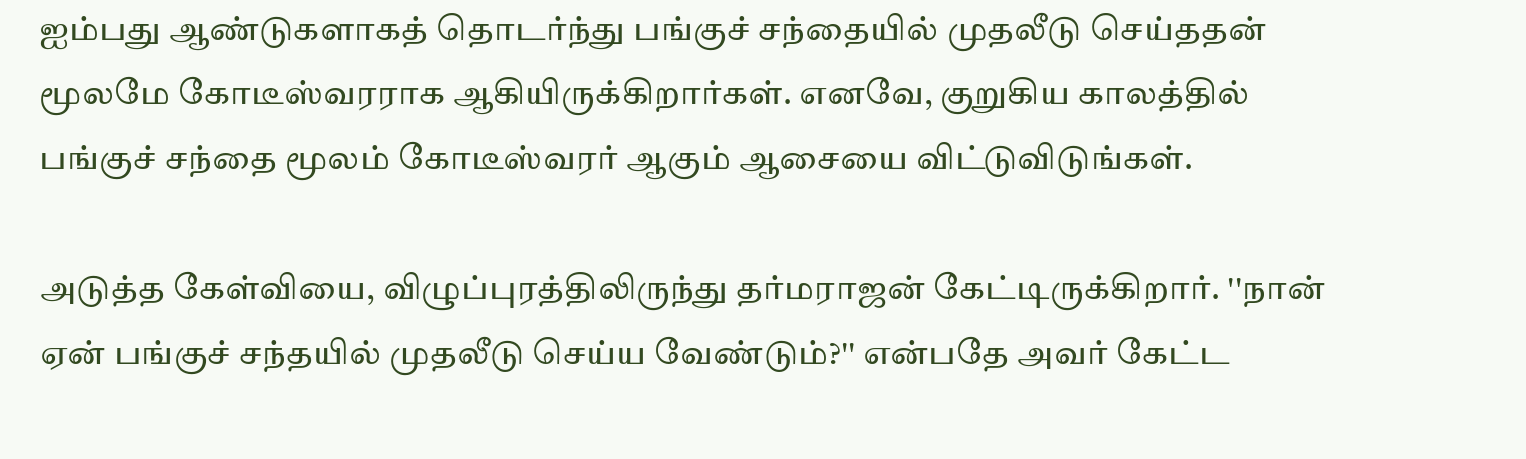ஐம்பது ஆண்டுகளாகத் தொடர்ந்து பங்குச் சந்தையில் முதலீடு செய்ததன் மூலமே கோடீஸ்வரராக ஆகியிருக்கிறார்கள். எனவே, குறுகிய காலத்தில் பங்குச் சந்தை மூலம் கோடீஸ்வரர் ஆகும் ஆசையை விட்டுவிடுங்கள்.

அடுத்த கேள்வியை, விழுப்புரத்திலிருந்து தர்மராஜன் கேட்டிருக்கிறார். ''நான் ஏன் பங்குச் சந்தயில் முதலீடு செய்ய வேண்டும்?'' என்பதே அவர் கேட்ட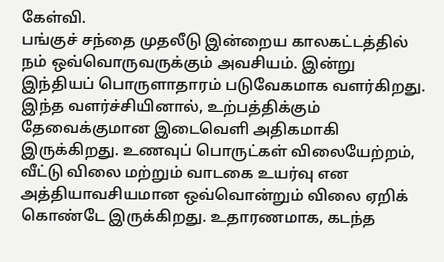கேள்வி.
பங்குச் சந்தை முதலீடு இன்றைய காலகட்டத்தில் நம் ஒவ்வொருவருக்கும் அவசியம். இன்று இந்தியப் பொருளாதாரம் படுவேகமாக வளர்கிறது. இந்த வளர்ச்சியினால், உற்பத்திக்கும் தேவைக்குமான இடைவெளி அதிகமாகி இருக்கிறது. உணவுப் பொருட்கள் விலையேற்றம், வீட்டு விலை மற்றும் வாடகை உயர்வு என அத்தியாவசியமான ஒவ்வொன்றும் விலை ஏறிக் கொண்டே இருக்கிறது. உதாரணமாக, கடந்த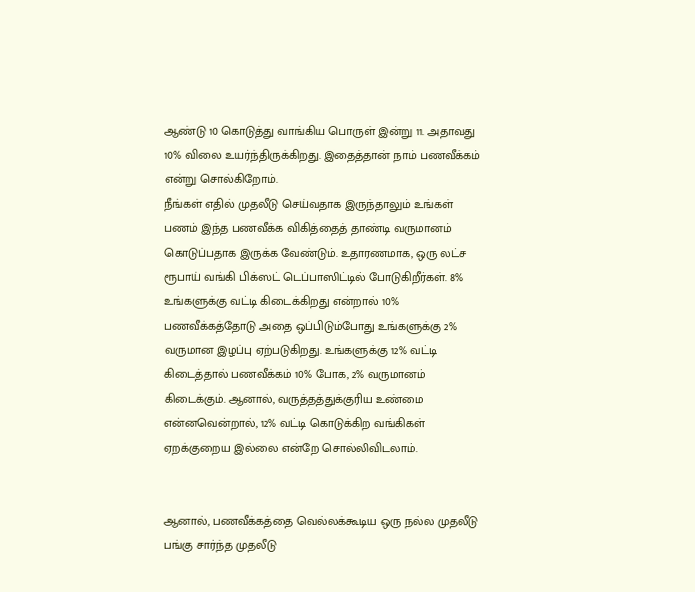ஆண்டு 10 கொடுத்து வாங்கிய பொருள் இன்று 11. அதாவது 10% விலை உயர்ந்திருக்கிறது. இதைத்தான் நாம் பணவீக்கம் என்று சொல்கிறோம்.
நீங்கள் எதில் முதலீடு செய்வதாக இருந்தாலும் உங்கள் பணம் இந்த பணவீக்க விகித்தைத் தாண்டி வருமானம் கொடுப்பதாக இருக்க வேண்டும். உதாரணமாக, ஒரு லட்ச ரூபாய் வங்கி பிக்ஸட் டெப்பாஸிட்டில் போடுகிறீர்கள். 8% உங்களுக்கு வட்டி கிடைக்கிறது என்றால் 10% பணவீக்கத்தோடு அதை ஒப்பிடும்போது உங்களுக்கு 2% வருமான இழப்பு ஏற்படுகிறது. உங்களுக்கு 12% வட்டி கிடைத்தால் பணவீக்கம் 10% போக, 2% வருமானம் கிடைக்கும். ஆனால், வருத்தத்துக்குரிய உண்மை என்னவென்றால், 12% வட்டி கொடுக்கிற வங்கிகள் ஏறக்குறைய இல்லை என்றே சொல்லிவிடலாம்.


ஆனால், பணவீக்கத்தை வெல்லக்கூடிய ஒரு நல்ல முதலீடு பங்கு சார்ந்த முதலீடு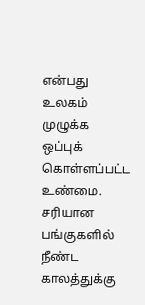என்பது உலகம் முழுக்க ஒப்புக் கொள்ளப்பட்ட உண்மை. சரியான பங்குகளில் நீண்ட காலத்துக்கு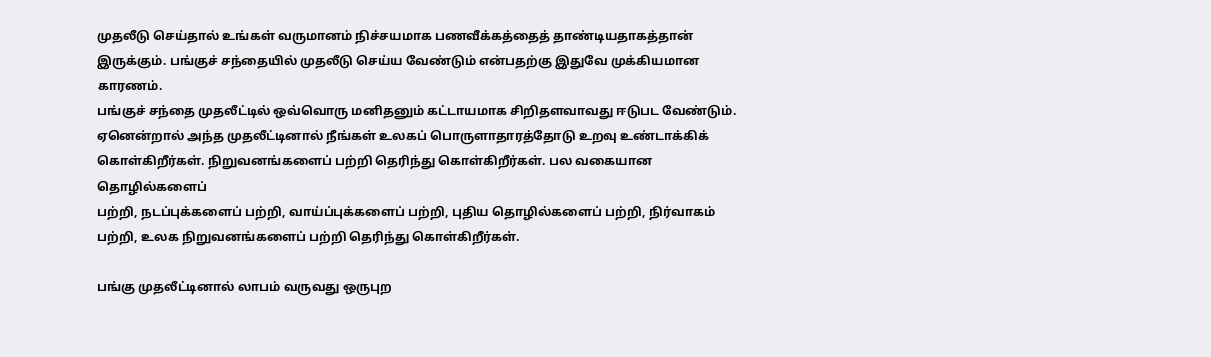முதலீடு செய்தால் உங்கள் வருமானம் நிச்சயமாக பணவீக்கத்தைத் தாண்டியதாகத்தான் இருக்கும். பங்குச் சந்தையில் முதலீடு செய்ய வேண்டும் என்பதற்கு இதுவே முக்கியமான காரணம்.
பங்குச் சந்தை முதலீட்டில் ஒவ்வொரு மனிதனும் கட்டாயமாக சிறிதளவாவது ஈடுபட வேண்டும். ஏனென்றால் அந்த முதலீட்டினால் நீங்கள் உலகப் பொருளாதாரத்தோடு உறவு உண்டாக்கிக் கொள்கிறீர்கள். நிறுவனங்களைப் பற்றி தெரிந்து கொள்கிறீர்கள். பல வகையான தொழில்களைப்
பற்றி, நடப்புக்களைப் பற்றி, வாய்ப்புக்களைப் பற்றி, புதிய தொழில்களைப் பற்றி, நிர்வாகம் பற்றி, உலக நிறுவனங்களைப் பற்றி தெரிந்து கொள்கிறீர்கள்.

பங்கு முதலீட்டினால் லாபம் வருவது ஒருபுற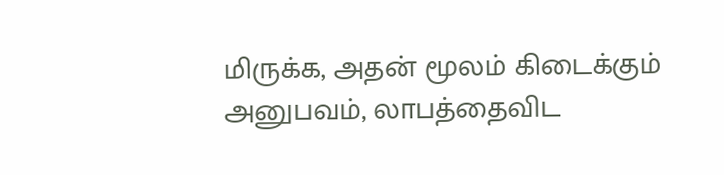மிருக்க, அதன் மூலம் கிடைக்கும் அனுபவம், லாபத்தைவிட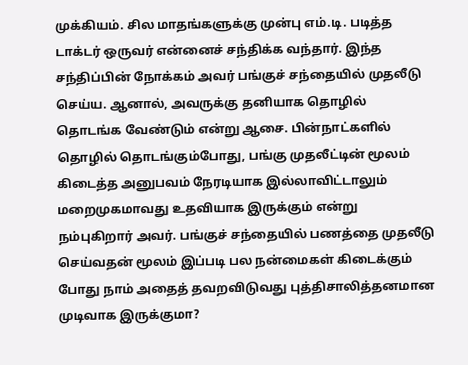முக்கியம். சில மாதங்களுக்கு முன்பு எம்.டி. படித்த டாக்டர் ஒருவர் என்னைச் சந்திக்க வந்தார். இந்த சந்திப்பின் நோக்கம் அவர் பங்குச் சந்தையில் முதலீடு செய்ய. ஆனால், அவருக்கு தனியாக தொழில் தொடங்க வேண்டும் என்று ஆசை. பின்நாட்களில் தொழில் தொடங்கும்போது, பங்கு முதலீட்டின் மூலம் கிடைத்த அனுபவம் நேரடியாக இல்லாவிட்டாலும் மறைமுகமாவது உதவியாக இருக்கும் என்று நம்புகிறார் அவர். பங்குச் சந்தையில் பணத்தை முதலீடு செய்வதன் மூலம் இப்படி பல நன்மைகள் கிடைக்கும் போது நாம் அதைத் தவறவிடுவது புத்திசாலித்தனமான முடிவாக இருக்குமா?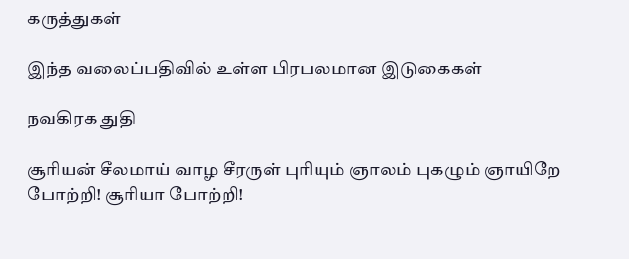கருத்துகள்

இந்த வலைப்பதிவில் உள்ள பிரபலமான இடுகைகள்

நவகிரக துதி

சூரியன் சீலமாய் வாழ சீரருள் புரியும் ஞாலம் புகழும் ஞாயிறே போற்றி! சூரியா போற்றி!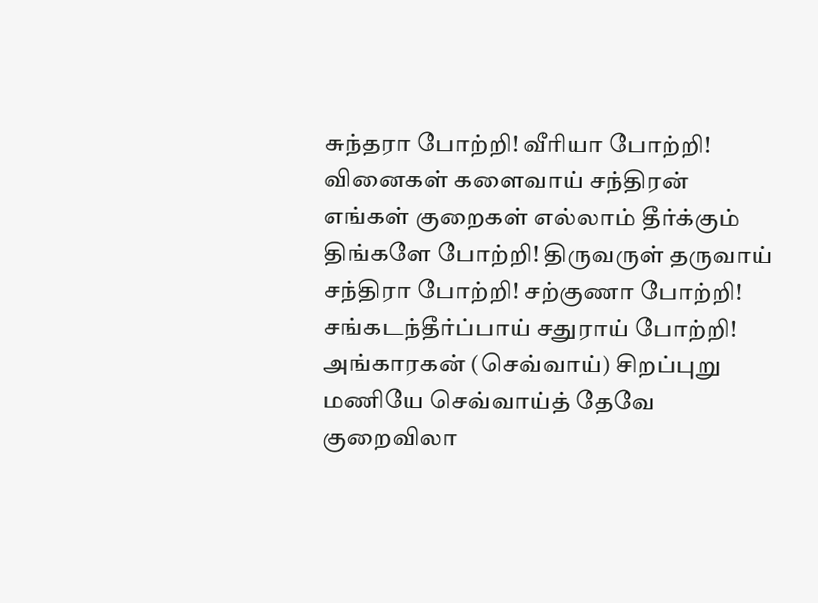சுந்தரா போற்றி! வீரியா போற்றி! வினைகள் களைவாய் சந்திரன் எங்கள் குறைகள் எல்லாம் தீர்க்கும் திங்களே போற்றி! திருவருள் தருவாய் சந்திரா போற்றி! சற்குணா போற்றி! சங்கடந்தீர்ப்பாய் சதுராய் போற்றி! அங்காரகன் (செவ்வாய்) சிறப்புறு மணியே செவ்வாய்த் தேவே குறைவிலா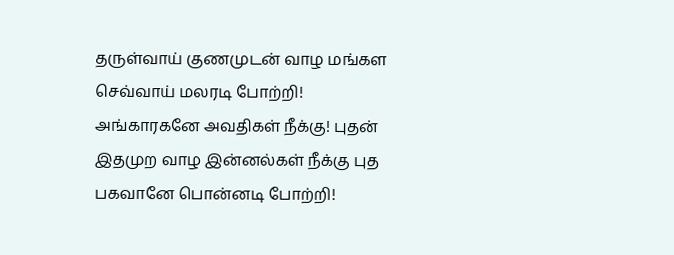தருள்வாய் குணமுடன் வாழ மங்கள செவ்வாய் மலரடி போற்றி! அங்காரகனே அவதிகள் நீக்கு! புதன் இதமுற வாழ இன்னல்கள் நீக்கு புத பகவானே பொன்னடி போற்றி!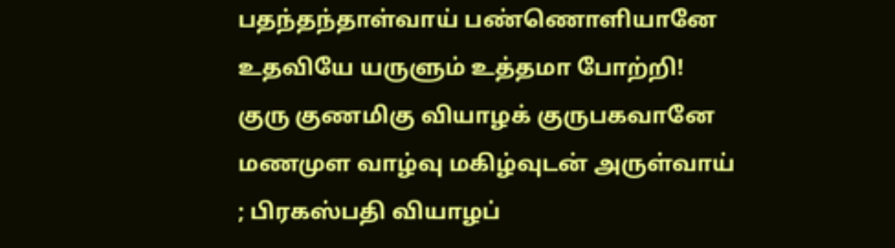பதந்தந்தாள்வாய் பண்ணொளியானே உதவியே யருளும் உத்தமா போற்றி! குரு குணமிகு வியாழக் குருபகவானே மணமுள வாழ்வு மகிழ்வுடன் அருள்வாய் ; பிரகஸ்பதி வியாழப்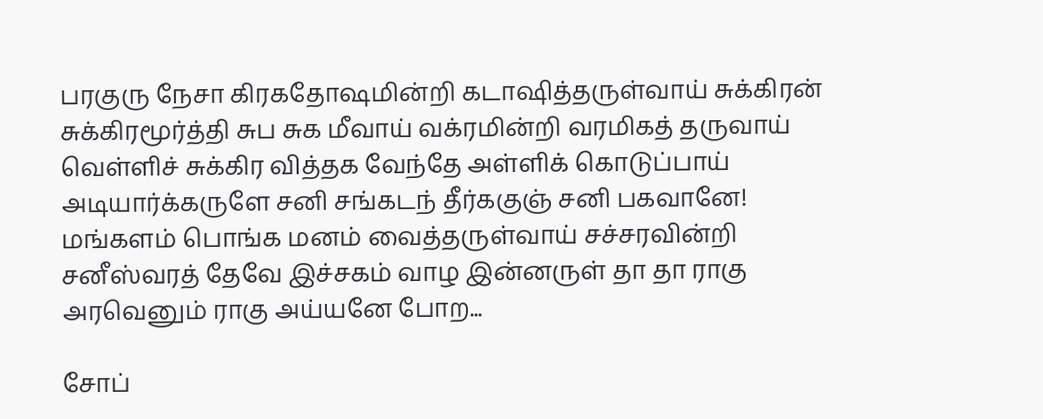பரகுரு நேசா கிரகதோஷமின்றி கடாஷித்தருள்வாய் சுக்கிரன் சுக்கிரமூர்த்தி சுப சுக மீவாய் வக்ரமின்றி வரமிகத் தருவாய் வெள்ளிச் சுக்கிர வித்தக வேந்தே அள்ளிக் கொடுப்பாய் அடியார்க்கருளே சனி சங்கடந் தீர்ககுஞ் சனி பகவானே! மங்களம் பொங்க மனம் வைத்தருள்வாய் சச்சரவின்றி சனீஸ்வரத் தேவே இச்சகம் வாழ இன்னருள் தா தா ராகு அரவெனும் ராகு அய்யனே போற...

சோப்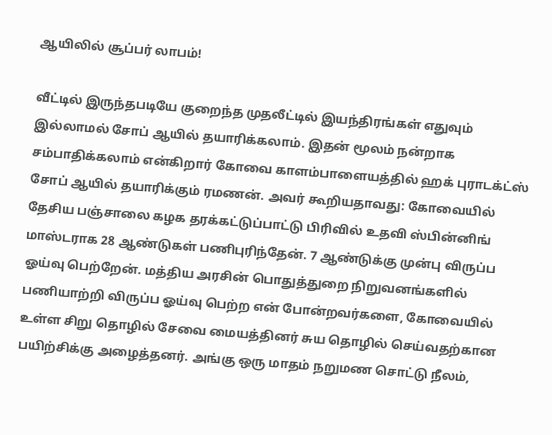ஆயிலில் சூப்பர் லாபம்!

வீட்டில் இருந்தபடியே குறைந்த முதலீட்டில் இயந்திரங்கள் எதுவும் இல்லாமல் சோப் ஆயில் தயாரிக்கலாம். இதன் மூலம் நன்றாக சம்பாதிக்கலாம் என்கிறார் கோவை காளம்பாளையத்தில் ஹக் புராடக்ட்ஸ் சோப் ஆயில் தயாரிக்கும் ரமணன். அவர் கூறியதாவது: கோவையில் தேசிய பஞ்சாலை கழக தரக்கட்டுப்பாட்டு பிரிவில் உதவி ஸ்பின்னிங் மாஸ்டராக 28 ஆண்டுகள் பணிபுரிந்தேன். 7 ஆண்டுக்கு முன்பு விருப்ப ஓய்வு பெற்றேன். மத்திய அரசின் பொதுத்துறை நிறுவனங்களில் பணியாற்றி விருப்ப ஓய்வு பெற்ற என் போன்றவர்களை, கோவையில் உள்ள சிறு தொழில் சேவை மையத்தினர் சுய தொழில் செய்வதற்கான பயிற்சிக்கு அழைத்தனர். அங்கு ஒரு மாதம் நறுமண சொட்டு நீலம்,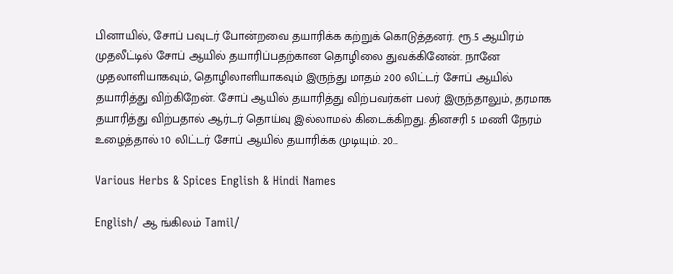பினாயில், சோப் பவுடர் போன்றவை தயாரிக்க கற்றுக் கொடுத்தனர். ரூ.5 ஆயிரம் முதலீட்டில் சோப் ஆயில் தயாரிப்பதற்கான தொழிலை துவக்கினேன். நானே முதலாளியாகவும், தொழிலாளியாகவும் இருந்து மாதம் 200 லிட்டர் சோப் ஆயில் தயாரித்து விற்கிறேன். சோப் ஆயில் தயாரித்து விற்பவர்கள் பலர் இருந்தாலும், தரமாக தயாரித்து விற்பதால் ஆர்டர் தொய்வு இல்லாமல் கிடைக்கிறது. தினசரி 5 மணி நேரம் உழைத்தால் 10 லிட்டர் சோப் ஆயில் தயாரிக்க முடியும். 20...

Various Herbs & Spices English & Hindi Names

English/ ஆ ங்கிலம் Tamil/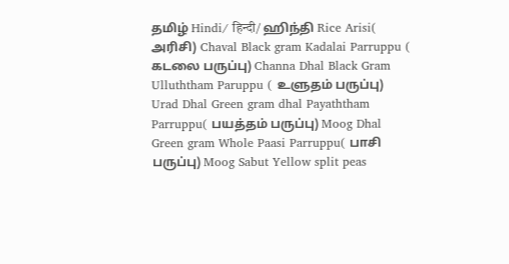தமிழ் Hindi/ हिन्दी/ ஹிந்தி Rice Arisi( அரிசி) Chaval Black gram Kadalai Parruppu ( கடலை பருப்பு) Channa Dhal Black Gram Ulluththam Paruppu ( உளுதம் பருப்பு) Urad Dhal Green gram dhal Payaththam Parruppu( பயத்தம் பருப்பு) Moog Dhal Green gram Whole Paasi Parruppu( பாசி பருப்பு) Moog Sabut Yellow split peas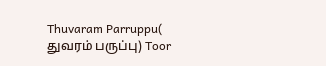Thuvaram Parruppu( துவரம் பருப்பு) Toor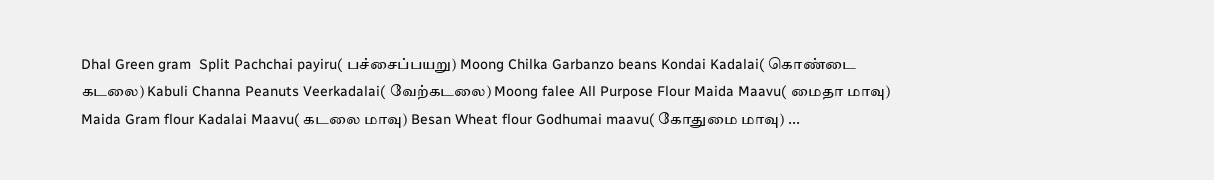Dhal Green gram  Split Pachchai payiru( பச்சைப்பயறு) Moong Chilka Garbanzo beans Kondai Kadalai( கொண்டை கடலை) Kabuli Channa Peanuts Veerkadalai( வேற்கடலை) Moong falee All Purpose Flour Maida Maavu( மைதா மாவு) Maida Gram flour Kadalai Maavu( கடலை மாவு) Besan Wheat flour Godhumai maavu( கோதுமை மாவு) ...